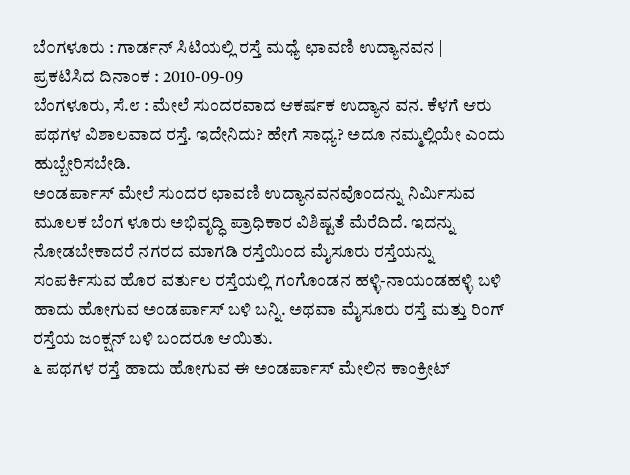ಬೆ೦ಗಳೂರು : ಗಾರ್ಡನ್ ಸಿಟಿಯಲ್ಲಿ ರಸ್ತೆ ಮಧ್ಯೆ ಛಾವಣಿ ಉದ್ಯಾನವನ |
ಪ್ರಕಟಿಸಿದ ದಿನಾಂಕ : 2010-09-09
ಬೆಂಗಳೂರು, ಸೆ.೮ : ಮೇಲೆ ಸುಂದರವಾದ ಆಕರ್ಷಕ ಉದ್ಯಾನ ವನ. ಕೆಳಗೆ ಆರು ಪಥಗಳ ವಿಶಾಲವಾದ ರಸ್ತೆ. ಇದೇನಿದು? ಹೇಗೆ ಸಾಧ್ಯ? ಅದೂ ನಮ್ಮಲ್ಲಿಯೇ ಎಂದು ಹುಬ್ಬೇರಿಸಬೇಡಿ.
ಅಂಡರ್ಪಾಸ್ ಮೇಲೆ ಸುಂದರ ಛಾವಣಿ ಉದ್ಯಾನವನವೊಂದನ್ನು ನಿರ್ಮಿಸುವ ಮೂಲಕ ಬೆಂಗ ಳೂರು ಅಭಿವೃದ್ಧಿ ಪ್ರಾಧಿಕಾರ ವಿಶಿಷ್ಟತೆ ಮೆರೆದಿದೆ. ಇದನ್ನು ನೋಡಬೇಕಾದರೆ ನಗರದ ಮಾಗಡಿ ರಸ್ತೆಯಿಂದ ಮೈಸೂರು ರಸ್ತೆಯನ್ನು ಸಂಪರ್ಕಿಸುವ ಹೊರ ವರ್ತುಲ ರಸ್ತೆಯಲ್ಲಿ ಗಂಗೊಂಡನ ಹಳ್ಳಿ-ನಾಯಂಡಹಳ್ಳಿ ಬಳಿ ಹಾದು ಹೋಗುವ ಅಂಡರ್ಪಾಸ್ ಬಳಿ ಬನ್ನಿ. ಅಥವಾ ಮೈಸೂರು ರಸ್ತೆ ಮತ್ತು ರಿಂಗ್ ರಸ್ತೆಯ ಜಂಕ್ಷನ್ ಬಳಿ ಬಂದರೂ ಆಯಿತು.
೬ ಪಥಗಳ ರಸ್ತೆ ಹಾದು ಹೋಗುವ ಈ ಅಂಡರ್ಪಾಸ್ ಮೇಲಿನ ಕಾಂಕ್ರೀಟ್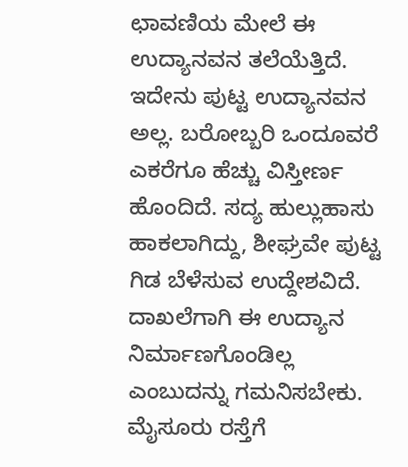ಛಾವಣಿಯ ಮೇಲೆ ಈ ಉದ್ಯಾನವನ ತಲೆಯೆತ್ತಿದೆ. ಇದೇನು ಪುಟ್ಟ ಉದ್ಯಾನವನ ಅಲ್ಲ. ಬರೋಬ್ಬರಿ ಒಂದೂವರೆ ಎಕರೆಗೂ ಹೆಚ್ಚು ವಿಸ್ತೀರ್ಣ ಹೊಂದಿದೆ. ಸದ್ಯ ಹುಲ್ಲುಹಾಸು ಹಾಕಲಾಗಿದ್ದು, ಶೀಘ್ರವೇ ಪುಟ್ಟ ಗಿಡ ಬೆಳೆಸುವ ಉದ್ದೇಶವಿದೆ.
ದಾಖಲೆಗಾಗಿ ಈ ಉದ್ಯಾನ ನಿರ್ಮಾಣಗೊಂಡಿಲ್ಲ ಎಂಬುದನ್ನು ಗಮನಿಸಬೇಕು.
ಮೈಸೂರು ರಸ್ತೆಗೆ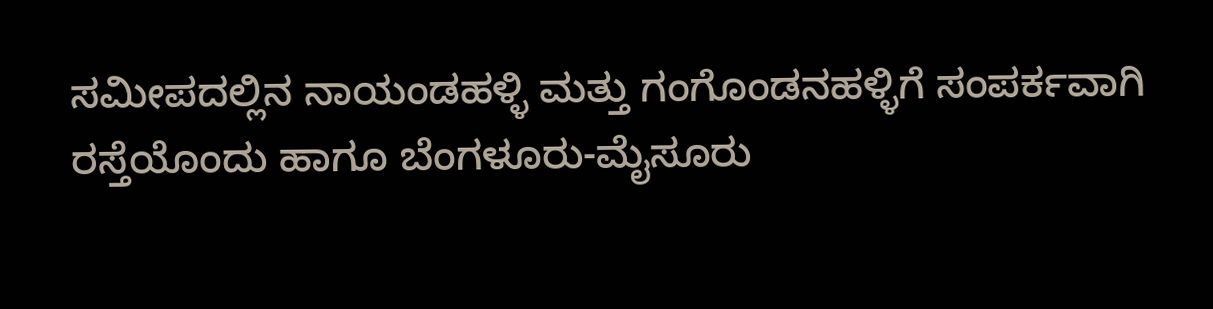ಸಮೀಪದಲ್ಲಿನ ನಾಯಂಡಹಳ್ಳಿ ಮತ್ತು ಗಂಗೊಂಡನಹಳ್ಳಿಗೆ ಸಂಪರ್ಕವಾಗಿ ರಸ್ತೆಯೊಂದು ಹಾಗೂ ಬೆಂಗಳೂರು-ಮೈಸೂರು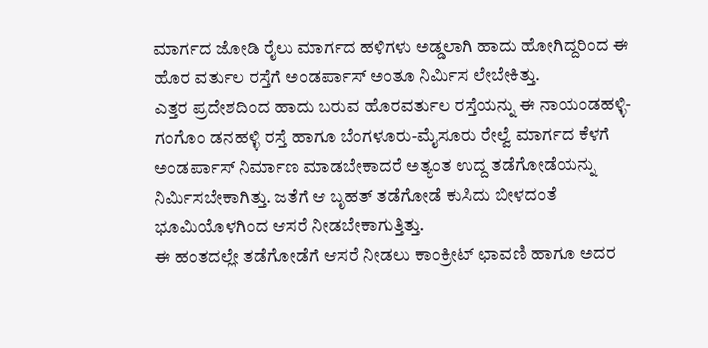ಮಾರ್ಗದ ಜೋಡಿ ರೈಲು ಮಾರ್ಗದ ಹಳಿಗಳು ಅಡ್ಡಲಾಗಿ ಹಾದು ಹೋಗಿದ್ದರಿಂದ ಈ ಹೊರ ವರ್ತುಲ ರಸ್ತೆಗೆ ಅಂಡರ್ಪಾಸ್ ಅಂತೂ ನಿರ್ಮಿಸ ಲೇಬೇಕಿತ್ತು.
ಎತ್ತರ ಪ್ರದೇಶದಿಂದ ಹಾದು ಬರುವ ಹೊರವರ್ತುಲ ರಸ್ತೆಯನ್ನು ಈ ನಾಯಂಡಹಳ್ಳಿ-ಗಂಗೊಂ ಡನಹಳ್ಳಿ ರಸ್ತೆ ಹಾಗೂ ಬೆಂಗಳೂರು-ಮೈಸೂರು ರೇಲ್ವೆ ಮಾರ್ಗದ ಕೆಳಗೆ ಅಂಡರ್ಪಾಸ್ ನಿರ್ಮಾಣ ಮಾಡಬೇಕಾದರೆ ಅತ್ಯಂತ ಉದ್ದ ತಡೆಗೋಡೆಯನ್ನು ನಿರ್ಮಿಸಬೇಕಾಗಿತ್ತು. ಜತೆಗೆ ಆ ಬೃಹತ್ ತಡೆಗೋಡೆ ಕುಸಿದು ಬೀಳದಂತೆ ಭೂಮಿಯೊಳಗಿಂದ ಆಸರೆ ನೀಡಬೇಕಾಗುತ್ತಿತ್ತು.
ಈ ಹಂತದಲ್ಲೇ ತಡೆಗೋಡೆಗೆ ಆಸರೆ ನೀಡಲು ಕಾಂಕ್ರೀಟ್ ಛಾವಣಿ ಹಾಗೂ ಅದರ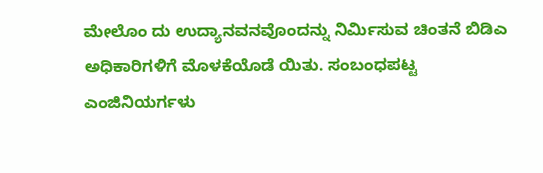ಮೇಲೊಂ ದು ಉದ್ಯಾನವನವೊಂದನ್ನು ನಿರ್ಮಿಸುವ ಚಿಂತನೆ ಬಿಡಿಎ ಅಧಿಕಾರಿಗಳಿಗೆ ಮೊಳಕೆಯೊಡೆ ಯಿತು. ಸಂಬಂಧಪಟ್ಟ ಎಂಜಿನಿಯರ್ಗಳು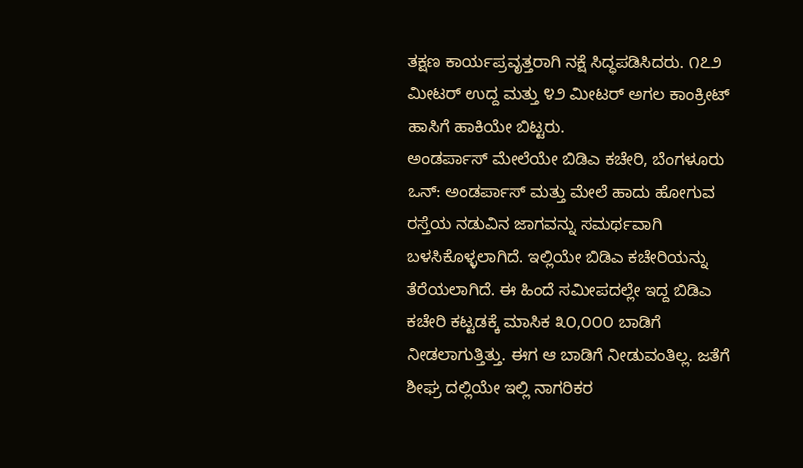ತಕ್ಷಣ ಕಾರ್ಯಪ್ರವೃತ್ತರಾಗಿ ನಕ್ಷೆ ಸಿದ್ಧಪಡಿಸಿದರು. ೧೭೨ ಮೀಟರ್ ಉದ್ದ ಮತ್ತು ೪೨ ಮೀಟರ್ ಅಗಲ ಕಾಂಕ್ರೀಟ್ ಹಾಸಿಗೆ ಹಾಕಿಯೇ ಬಿಟ್ಟರು.
ಅಂಡರ್ಪಾಸ್ ಮೇಲೆಯೇ ಬಿಡಿಎ ಕಚೇರಿ, ಬೆಂಗಳೂರು ಒನ್: ಅಂಡರ್ಪಾಸ್ ಮತ್ತು ಮೇಲೆ ಹಾದು ಹೋಗುವ ರಸ್ತೆಯ ನಡುವಿನ ಜಾಗವನ್ನು ಸಮರ್ಥವಾಗಿ ಬಳಸಿಕೊಳ್ಳಲಾಗಿದೆ. ಇಲ್ಲಿಯೇ ಬಿಡಿಎ ಕಚೇರಿಯನ್ನು ತೆರೆಯಲಾಗಿದೆ. ಈ ಹಿಂದೆ ಸಮೀಪದಲ್ಲೇ ಇದ್ದ ಬಿಡಿಎ ಕಚೇರಿ ಕಟ್ಟಡಕ್ಕೆ ಮಾಸಿಕ ೩೦,೦೦೦ ಬಾಡಿಗೆ ನೀಡಲಾಗುತ್ತಿತ್ತು. ಈಗ ಆ ಬಾಡಿಗೆ ನೀಡುವಂತಿಲ್ಲ. ಜತೆಗೆ ಶೀಘ್ರ ದಲ್ಲಿಯೇ ಇಲ್ಲಿ ನಾಗರಿಕರ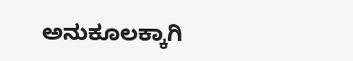ಅನುಕೂಲಕ್ಕಾಗಿ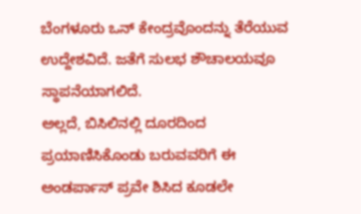ಬೆಂಗಳೂರು ಒನ್ ಕೇಂದ್ರವೊಂದನ್ನು ತೆರೆಯುವ ಉದ್ದೇಶವಿದೆ. ಜತೆಗೆ ಸುಲಭ ಶೌಚಾಲಯವೂ ಸ್ಥಾಪನೆಯಾಗಲಿದೆ.
ಅಲ್ಲದೆ, ಬಿಸಿಲಿನಲ್ಲಿ ದೂರದಿಂದ ಪ್ರಯಾಣಿಸಿಕೊಂಡು ಬರುವವರಿಗೆ ಈ ಅಂಡರ್ಪಾಸ್ ಪ್ರವೇ ಶಿಸಿದ ಕೂಡಲೇ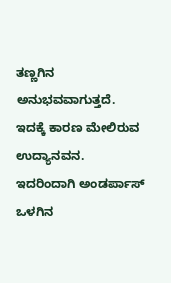ತಣ್ಣಗಿನ ಅನುಭವವಾಗುತ್ತದೆ. ಇದಕ್ಕೆ ಕಾರಣ ಮೇಲಿರುವ ಉದ್ಯಾನವನ. ಇದರಿಂದಾಗಿ ಅಂಡರ್ಪಾಸ್ ಒಳಗಿನ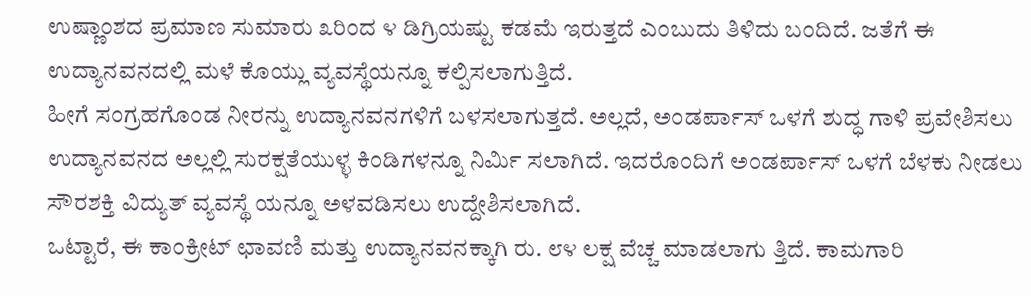ಉಷ್ಣಾಂಶದ ಪ್ರಮಾಣ ಸುಮಾರು ೩ರಿಂದ ೪ ಡಿಗ್ರಿಯಷ್ಟು ಕಡಮೆ ಇರುತ್ತದೆ ಎಂಬುದು ತಿಳಿದು ಬಂದಿದೆ. ಜತೆಗೆ ಈ ಉದ್ಯಾನವನದಲ್ಲಿ ಮಳೆ ಕೊಯ್ಲು ವ್ಯವಸ್ಥೆಯನ್ನೂ ಕಲ್ಪಿಸಲಾಗುತ್ತಿದೆ.
ಹೀಗೆ ಸಂಗ್ರಹಗೊಂಡ ನೀರನ್ನು ಉದ್ಯಾನವನಗಳಿಗೆ ಬಳಸಲಾಗುತ್ತದೆ. ಅಲ್ಲದೆ, ಅಂಡರ್ಪಾಸ್ ಒಳಗೆ ಶುದ್ಧ ಗಾಳಿ ಪ್ರವೇಶಿಸಲು ಉದ್ಯಾನವನದ ಅಲ್ಲಲ್ಲಿ ಸುರಕ್ಷತೆಯುಳ್ಳ ಕಿಂಡಿಗಳನ್ನೂ ನಿರ್ಮಿ ಸಲಾಗಿದೆ. ಇದರೊಂದಿಗೆ ಅಂಡರ್ಪಾಸ್ ಒಳಗೆ ಬೆಳಕು ನೀಡಲು ಸೌರಶಕ್ತಿ ವಿದ್ಯುತ್ ವ್ಯವಸ್ಥೆ ಯನ್ನೂ ಅಳವಡಿಸಲು ಉದ್ದೇಶಿಸಲಾಗಿದೆ.
ಒಟ್ಟಾರೆ, ಈ ಕಾಂಕ್ರೀಟ್ ಛಾವಣಿ ಮತ್ತು ಉದ್ಯಾನವನಕ್ಕಾಗಿ ರು. ೮೪ ಲಕ್ಷ ವೆಚ್ಚ ಮಾಡಲಾಗು ತ್ತಿದೆ. ಕಾಮಗಾರಿ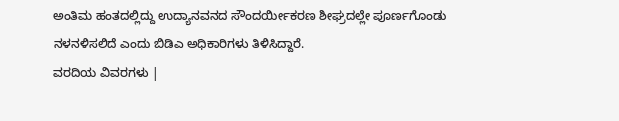ಅಂತಿಮ ಹಂತದಲ್ಲಿದ್ದು ಉದ್ಯಾನವನದ ಸೌಂದರ್ಯೀಕರಣ ಶೀಘ್ರದಲ್ಲೇ ಪೂರ್ಣಗೊಂಡು ನಳನಳಿಸಲಿದೆ ಎಂದು ಬಿಡಿಎ ಅಧಿಕಾರಿಗಳು ತಿಳಿಸಿದ್ದಾರೆ.
ವರದಿಯ ವಿವರಗಳು |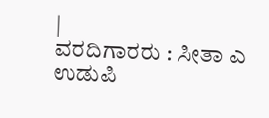|
ವರದಿಗಾರರು : ಸೀತಾ ಎ ಉಡುಪಿ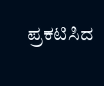ಪ್ರಕಟಿಸಿದ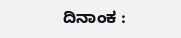ದಿನಾಂಕ :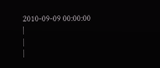2010-09-09 00:00:00
|
|
|